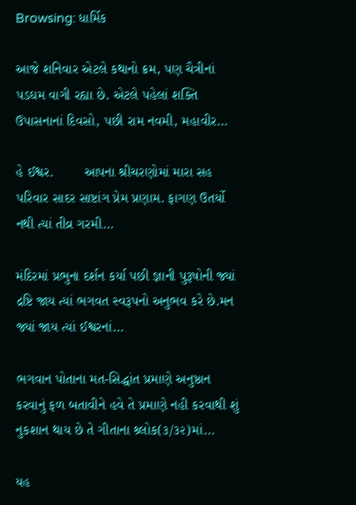Browsing: ધાર્મિક

આજે શનિવાર એટલે કથાનો ક્રમ, પણ ચૈત્રીનાં પડઘમ વાગી રહ્યા છે. એટલે પહેલાં શક્તિ ઉપાસનાનાં દિવસો, પછી રામ નવમી, મહાવીર…

હે ઈશ્વર.        આપના શ્રીચરણોમાં મારા સહ પરિવાર સાદર સાષ્ટાંગ પ્રેમ પ્રણામ. ફાગણ ઉતર્યો નથી ત્યાં તીવ્ર ગરમી…

મંદિરમાં પ્રભુના દર્શન કર્યા પછી જ્ઞાની પુરૂષોની જ્યાં દ્રષ્ટિ જાય ત્યાં ભગવત સ્વરૂપનો અનુભવ કરે છે.મન જ્યાં જાય ત્યાં ઈશ્વરનાં…

ભગવાન પોતાના મત-સિદ્ધાંત પ્રમાણે અનુષ્ઠાન કરવાનું ફળ બતાવીને હવે તે પ્રમાણે નહી કરવાથી શું નુકશાન થાય છે તે ગીતાના શ્ર્લોક(૩/૩૨)માં…

યહ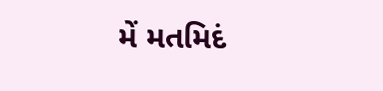મેં મતમિદં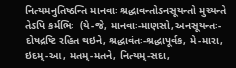નિત્યમનુતિષ્ઠન્તિ માનવાઃ શ્રદ્ધાવન્તોઽનસૂયન્તો મુચ્યન્તે તેઽપિ કર્મભિઃ  (યે-જે, માનવાઃ-માણસો,અનસૂયન્તઃ-દોષદ્રષ્ટિ રહિત થઇને, શ્રદ્ધાવંતઃ-શ્રદ્ધાપૂર્વક, મે-મારા, ઇદમ્-આ, મતમ્-મતને, નિત્યમ્-સદા,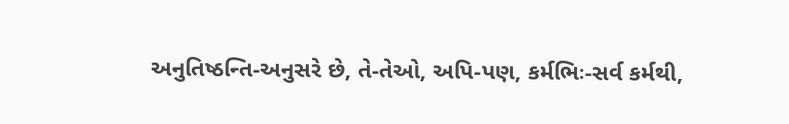અનુતિષ્ઠન્તિ-અનુસરે છે, તે-તેઓ, અપિ-પણ, કર્મભિઃ-સર્વ કર્મથી,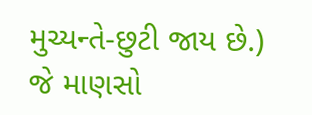મુચ્યન્તે-છુટી જાય છે.)  જે માણસો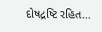દોષદ્રષ્ટિ રહિત…